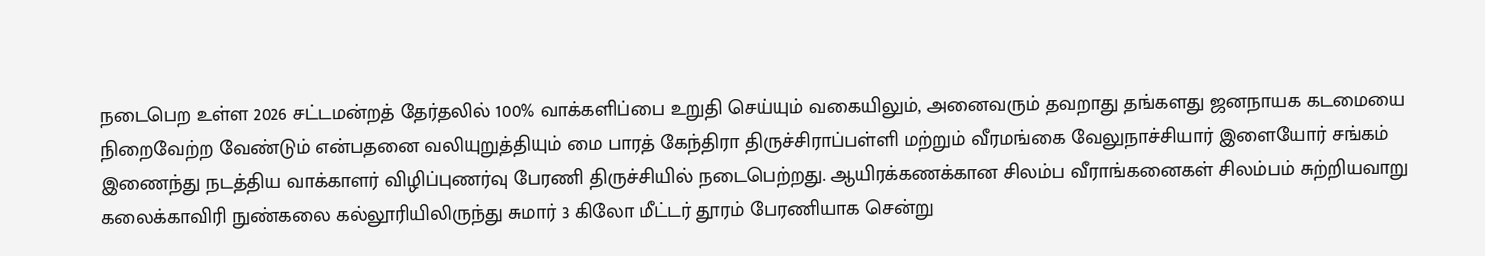நடைபெற உள்ள 2026 சட்டமன்றத் தேர்தலில் 100% வாக்களிப்பை உறுதி செய்யும் வகையிலும், அனைவரும் தவறாது தங்களது ஜனநாயக கடமையை நிறைவேற்ற வேண்டும் என்பதனை வலியுறுத்தியும் மை பாரத் கேந்திரா திருச்சிராப்பள்ளி மற்றும் வீரமங்கை வேலுநாச்சியார் இளையோர் சங்கம் இணைந்து நடத்திய வாக்காளர் விழிப்புணர்வு பேரணி திருச்சியில் நடைபெற்றது. ஆயிரக்கணக்கான சிலம்ப வீராங்கனைகள் சிலம்பம் சுற்றியவாறு கலைக்காவிரி நுண்கலை கல்லூரியிலிருந்து சுமார் 3 கிலோ மீட்டர் தூரம் பேரணியாக சென்று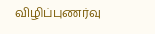விழிப்புணர்வு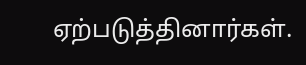ஏற்படுத்தினார்கள்.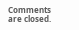Comments are closed.